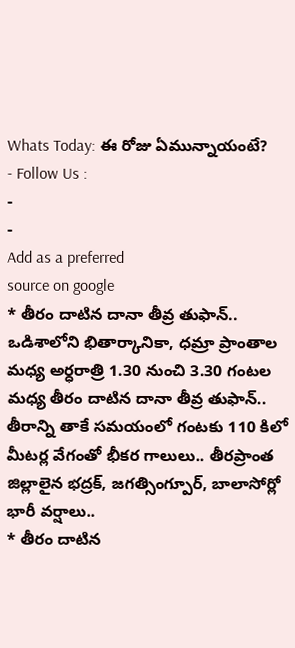Whats Today: ఈ రోజు ఏమున్నాయంటే?
- Follow Us :
-
-
Add as a preferred
source on google
* తీరం దాటిన దానా తీవ్ర తుఫాన్.. ఒడిశాలోని భితార్కానికా, ధమ్రా ప్రాంతాల మధ్య అర్ధరాత్రి 1.30 నుంచి 3.30 గంటల మధ్య తీరం దాటిన దానా తీవ్ర తుఫాన్.. తీరాన్ని తాకే సమయంలో గంటకు 110 కిలో మీటర్ల వేగంతో భీకర గాలులు.. తీరప్రాంత జిల్లాలైన భద్రక్, జగత్సింగ్పూర్, బాలాసోర్లో భారీ వర్షాలు..
* తీరం దాటిన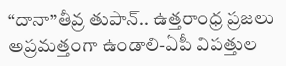“దానా”తీవ్ర తుపాన్.. ఉత్తరాంధ్ర ప్రజలు అప్రమత్తంగా ఉండాలి-ఏపీ విపత్తుల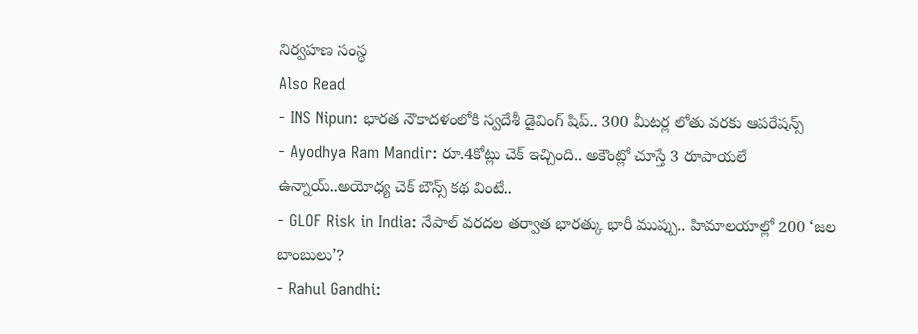నిర్వహణ సంస్థ
Also Read
- INS Nipun: భారత నౌకాదళంలోకి స్వదేశీ డైవింగ్ షిప్.. 300 మీటర్ల లోతు వరకు ఆపరేషన్స్
- Ayodhya Ram Mandir: రూ.4కోట్లు చెక్ ఇచ్చింది.. అకౌంట్లో చూస్తే 3 రూపాయలే ఉన్నాయ్..అయోధ్య చెక్ బౌన్స్ కథ వింటే..
- GLOF Risk in India: నేపాల్ వరదల తర్వాత భారత్కు భారీ ముప్పు.. హిమాలయాల్లో 200 ‘జల బాంబులు’?
- Rahul Gandhi: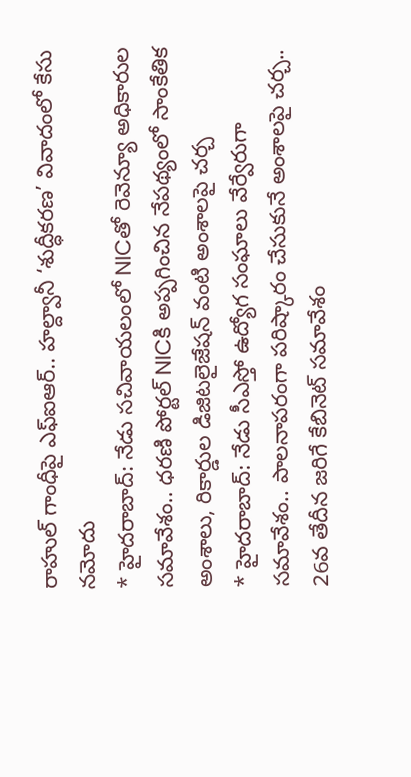రాహుల్ గాంధీపై ఎఫ్ఐఆర్.. హల్ద్వానీ ‘శుద్ధీకరణ’ వివాదంలో కేసు నమోదు
* హైదరాబాద్: నేడు సచివాయలంలో NICతో రెవెన్యూ అధికారుల సమావేశం.. ధరణి పోర్టల్ NICకి అప్పగించిన నేపథ్యంలో సాంకేతిక అంశాలు, రికార్డుల డిజిటలైజేషన్ వంటి అంశాలపై చర్చ
* హైదరాబాద్: నేడు సీఎస్తో ఉద్యోగ సంఘాలు వేర్వేరుగా సమావేశం.. పాలనాపరంగా పరిష్కారం చేసుకునే అంశాలపై చర్చ.. 26వ తేదీన జరిగే కేబినెట్ సమావేశం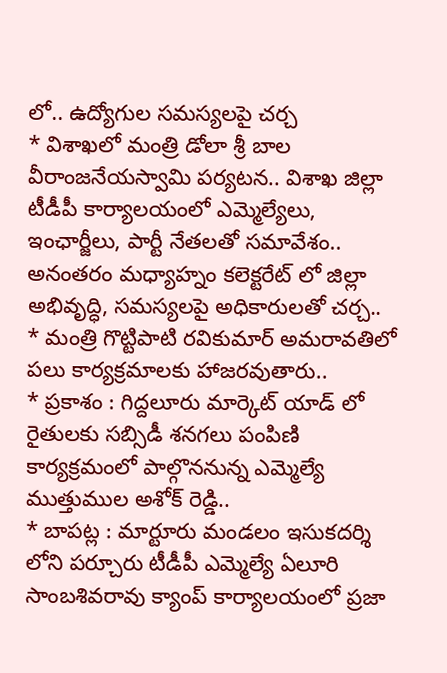లో.. ఉద్యోగుల సమస్యలపై చర్చ
* విశాఖలో మంత్రి డోలా శ్రీ బాల వీరాంజనేయస్వామి పర్యటన.. విశాఖ జిల్లా టీడీపీ కార్యాలయంలో ఎమ్మెల్యేలు, ఇంఛార్జీలు, పార్టీ నేతలతో సమావేశం.. అనంతరం మధ్యాహ్నం కలెక్టరేట్ లో జిల్లా అభివృద్ధి, సమస్యలపై అధికారులతో చర్చ..
* మంత్రి గొట్టిపాటి రవికుమార్ అమరావతిలో పలు కార్యక్రమాలకు హాజరవుతారు..
* ప్రకాశం : గిద్దలూరు మార్కెట్ యాడ్ లో రైతులకు సబ్సిడీ శనగలు పంపిణి కార్యక్రమంలో పాల్గొననున్న ఎమ్మెల్యే ముత్తుముల అశోక్ రెడ్డి..
* బాపట్ల : మార్టూరు మండలం ఇసుకదర్శి లోని పర్చూరు టీడీపీ ఎమ్మెల్యే ఏలూరి సాంబశివరావు క్యాంప్ కార్యాలయంలో ప్రజా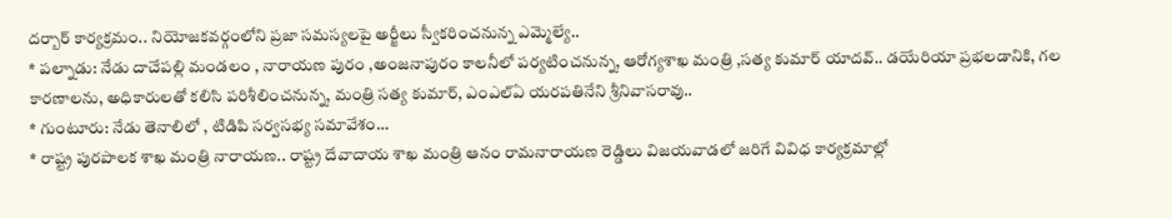దర్బార్ కార్యక్రమం.. నియోజకవర్గంలోని ప్రజా సమస్యలపై అర్జీలు స్వీకరించనున్న ఎమ్మెల్యే..
* పల్నాడు: నేడు దాచేపల్లి మండలం , నారాయణ పురం ,అంజనాపురం కాలనీలో పర్యటించనున్న, ఆరోగ్యశాఖ మంత్రి ,సత్య కుమార్ యాదవ్.. డయేరియా ప్రభలడానికి, గల కారణాలను, అధికారులతో కలిసి పరిశీలించనున్న, మంత్రి సత్య కుమార్, ఎంఎల్ఏ యరపతినేని శ్రీనివాసరావు..
* గుంటూరు: నేడు తెనాలిలో , టిడిపి సర్వసభ్య సమావేశం…
* రాష్ట్ర పురపాలక శాఖ మంత్రి నారాయణ.. రాష్ట్ర దేవాదాయ శాఖ మంత్రి ఆనం రామనారాయణ రెడ్డిలు విజయవాడలో జరిగే వివిధ కార్యక్రమాల్లో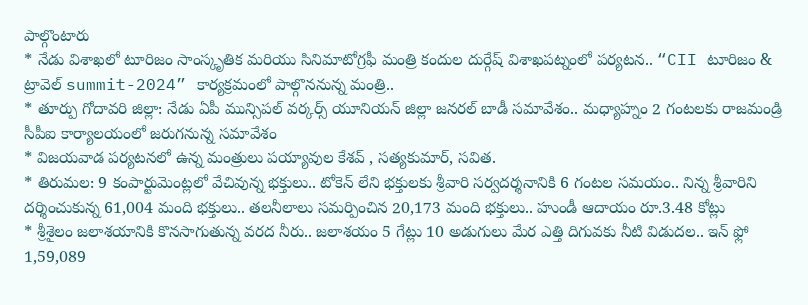పాల్గొంటారు
* నేడు విశాఖలో టూరిజం సాంస్కృతిక మరియు సినిమాటోగ్రఫీ మంత్రి కందుల దుర్గేష్ విశాఖపట్నంలో పర్యటన.. “CII టూరిజం & ట్రావెల్ summit-2024” కార్యక్రమంలో పాల్గొననున్న మంత్రి..
* తూర్పు గోదావరి జిల్లా: నేడు ఏపీ మున్సిపల్ వర్కర్స్ యూనియన్ జిల్లా జనరల్ బాడీ సమావేశం.. మధ్యాహ్నం 2 గంటలకు రాజమండ్రి సీపీఐ కార్యాలయంలో జరుగనున్న సమావేశం
* విజయవాడ పర్యటనలో ఉన్న మంత్రులు పయ్యావుల కేశవ్ , సత్యకుమార్, సవిత.
* తిరుమల: 9 కంపార్టుమెంట్లలో వేచివున్న భక్తులు.. టోకెన్ లేని భక్తులకు శ్రీవారి సర్వదర్శనానికి 6 గంటల సమయం.. నిన్న శ్రీవారిని దర్శించుకున్న 61,004 మంది భక్తులు.. తలనీలాలు సమర్పించిన 20,173 మంది భక్తులు.. హుండీ ఆదాయం రూ.3.48 కోట్లు
* శ్రీశైలం జలాశయానికి కొనసాగుతున్న వరద నీరు.. జలాశయం 5 గేట్లు 10 అడుగులు మేర ఎత్తి దిగువకు నీటి విడుదల.. ఇన్ ఫ్లో 1,59,089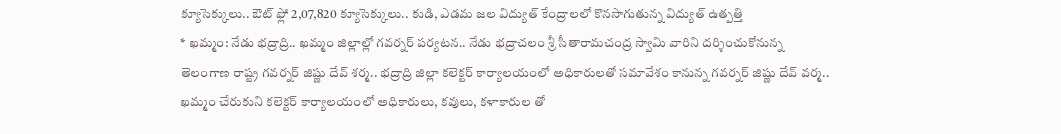క్యూసెక్కులు.. ఔట్ ఫ్లో 2,07,820 క్యూసెక్కులు.. కుడి, ఎడమ జల విద్యుత్ కేంద్రాలలో కొనసాగుతున్న విద్యుత్ ఉత్పత్తి
* ఖమ్మం: నేడు భద్రాద్రి.. ఖమ్మం జిల్లాల్లో గవర్నర్ పర్యటన.. నేడు భద్రాచలం శ్రీ సీతారామచంద్ర స్వామి వారిని దర్శించుకోనున్న తెలంగాణ రాష్ట్ర గవర్నర్ జిష్ణు దేవ్ శర్మ.. భద్రాద్రి జిల్లా కలెక్టర్ కార్యాలయంలో అధికారులతో సమావేశం కానున్న గవర్నర్ జిష్ణు దేవ్ వర్మ.. ఖమ్మం చేరుకుని కలెక్టర్ కార్యాలయంలో అధికారులు, కవులు, కళాకారుల తో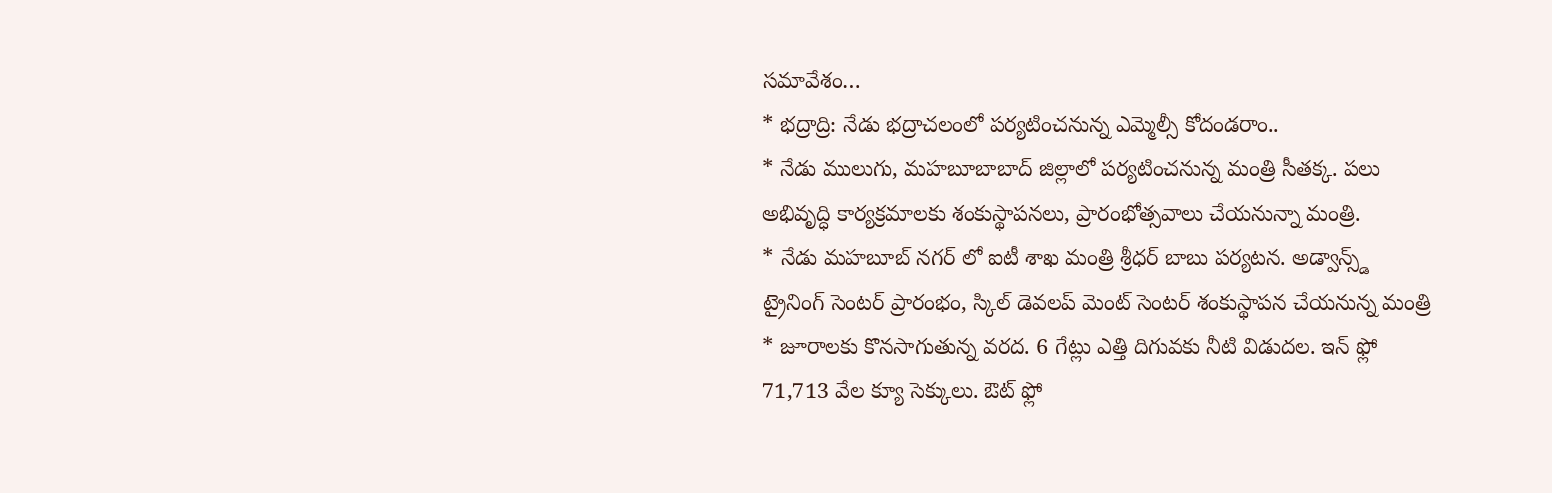సమావేశం…
* భద్రాద్రి: నేడు భద్రాచలంలో పర్యటించనున్న ఎమ్మెల్సీ కోదండరాం..
* నేడు ములుగు, మహబూబాబాద్ జిల్లాలో పర్యటించనున్న మంత్రి సీతక్క. పలు అభివృద్ధి కార్యక్రమాలకు శంకుస్థాపనలు, ప్రారంభోత్సవాలు చేయనున్నా మంత్రి.
* నేడు మహబూబ్ నగర్ లో ఐటీ శాఖ మంత్రి శ్రీధర్ బాబు పర్యటన. అడ్వాన్స్డ్ ట్రైనింగ్ సెంటర్ ప్రారంభం, స్కిల్ డెవలప్ మెంట్ సెంటర్ శంకుస్థాపన చేయనున్న మంత్రి
* జూరాలకు కొనసాగుతున్న వరద. 6 గేట్లు ఎత్తి దిగువకు నీటి విడుదల. ఇన్ ఫ్లో 71,713 వేల క్యూ సెక్కులు. ఔట్ ఫ్లో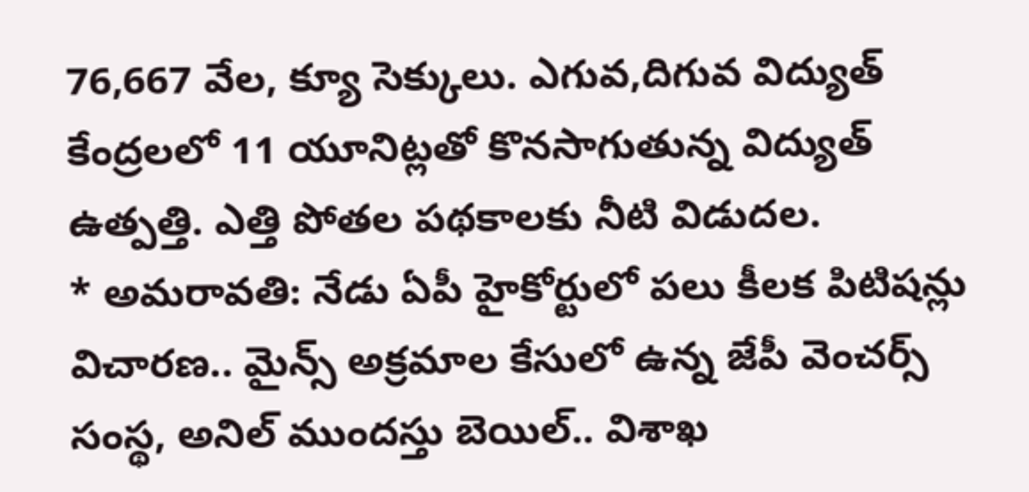76,667 వేల, క్యూ సెక్కులు. ఎగువ,దిగువ విద్యుత్ కేంద్రలలో 11 యూనిట్లతో కొనసాగుతున్న విద్యుత్ ఉత్పత్తి. ఎత్తి పోతల పథకాలకు నీటి విడుదల.
* అమరావతి: నేడు ఏపీ హైకోర్టులో పలు కీలక పిటిషన్లు విచారణ.. మైన్స్ అక్రమాల కేసులో ఉన్న జేపీ వెంచర్స్ సంస్థ, అనిల్ ముందస్తు బెయిల్.. విశాఖ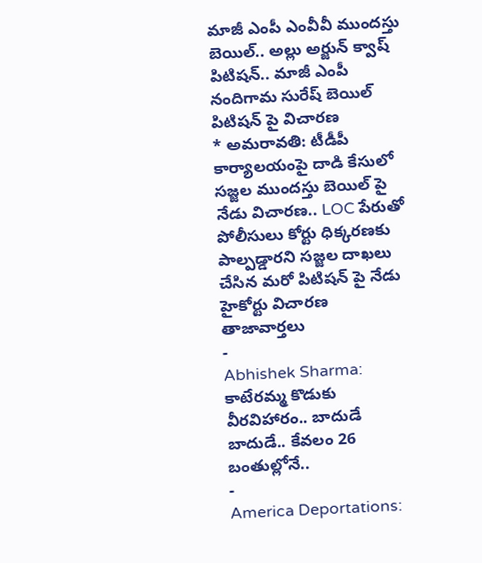మాజీ ఎంపీ ఎంవీవీ ముందస్తు బెయిల్.. అల్లు అర్జున్ క్వాష్ పిటిషన్.. మాజీ ఎంపీ నందిగామ సురేష్ బెయిల్ పిటిషన్ పై విచారణ
* అమరావతి: టీడీపీ కార్యాలయంపై దాడి కేసులో సజ్జల ముందస్తు బెయిల్ పై నేడు విచారణ.. LOC పేరుతో పోలీసులు కోర్టు ధిక్కరణకు పాల్పడ్డారని సజ్జల దాఖలు చేసిన మరో పిటిషన్ పై నేడు హైకోర్టు విచారణ
తాజావార్తలు
-
Abhishek Sharma: కాటేరమ్మ కొడుకు వీరవిహారం.. బాదుడే బాదుడే.. కేవలం 26 బంతుల్లోనే..
-
America Deportations: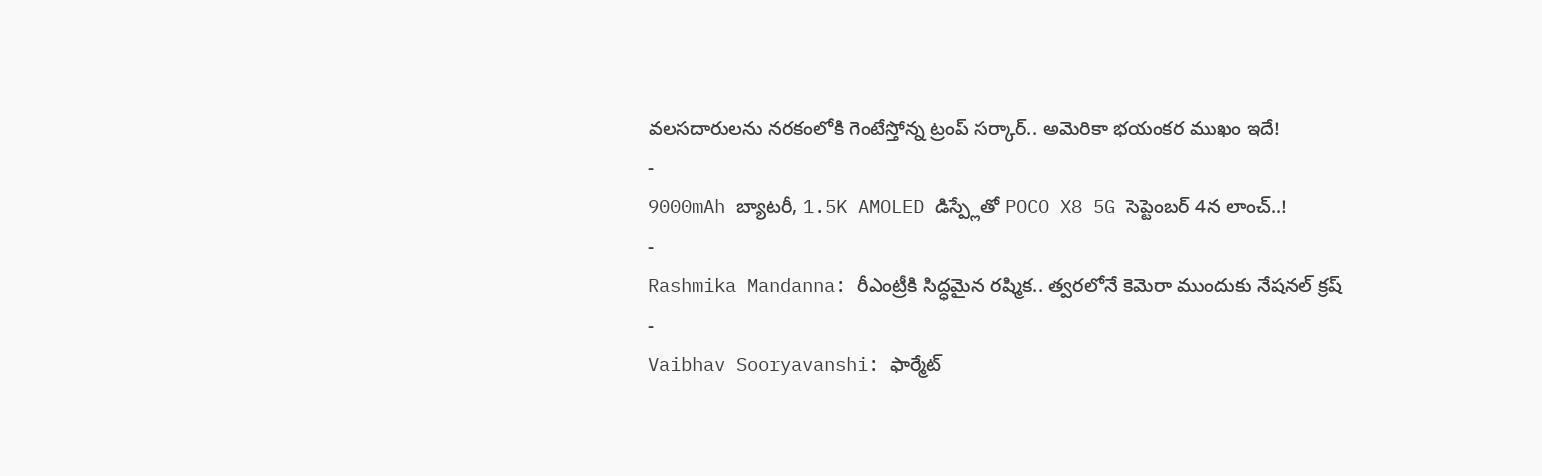వలసదారులను నరకంలోకి గెంటేస్తోన్న ట్రంప్ సర్కార్.. అమెరికా భయంకర ముఖం ఇదే!
-
9000mAh బ్యాటరీ, 1.5K AMOLED డిస్ప్లేతో POCO X8 5G సెప్టెంబర్ 4న లాంచ్..!
-
Rashmika Mandanna: రీఎంట్రీకి సిద్ధమైన రష్మిక.. త్వరలోనే కెమెరా ముందుకు నేషనల్ క్రష్
-
Vaibhav Sooryavanshi: ఫార్మేట్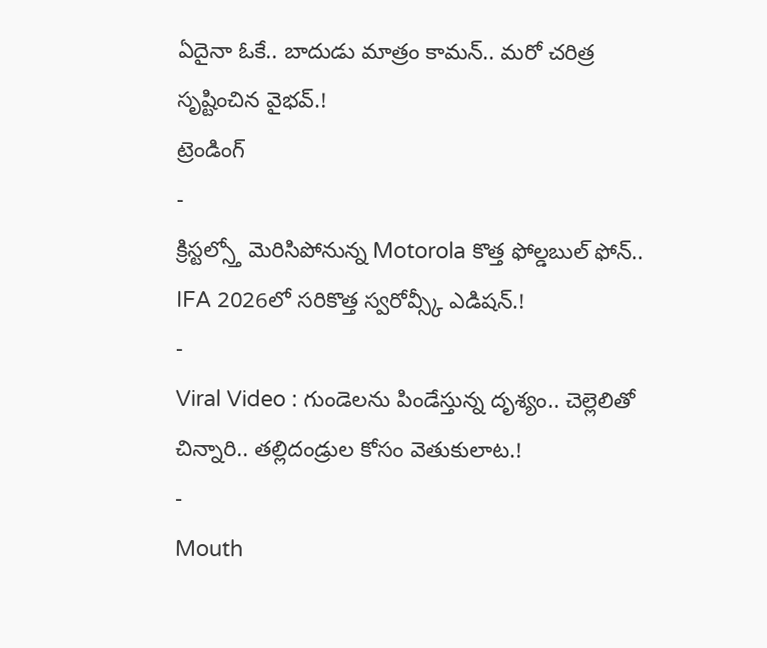ఏదైనా ఓకే.. బాదుడు మాత్రం కామన్.. మరో చరిత్ర సృష్టించిన వైభవ్.!
ట్రెండింగ్
-
క్రిస్టల్స్తో మెరిసిపోనున్న Motorola కొత్త ఫోల్డబుల్ ఫోన్.. IFA 2026లో సరికొత్త స్వరోవ్స్కీ ఎడిషన్.!
-
Viral Video : గుండెలను పిండేస్తున్న దృశ్యం.. చెల్లెలితో చిన్నారి.. తల్లిదండ్రుల కోసం వెతుకులాట.!
-
Mouth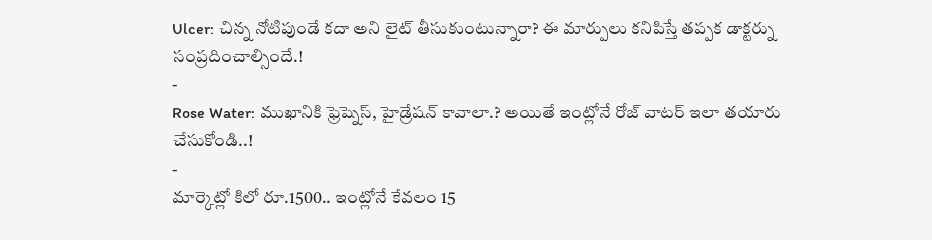Ulcer: చిన్న నోటిపుండే కదా అని లైట్ తీసుకుంటున్నారా? ఈ మార్పులు కనిపిస్తే తప్పక డాక్టర్ను సంప్రదించాల్సిందే.!
-
Rose Water: ముఖానికి ఫ్రెష్నెస్, హైడ్రేషన్ కావాలా.? అయితే ఇంట్లోనే రోజ్ వాటర్ ఇలా తయారు చేసుకోండి..!
-
మార్కెట్లో కిలో రూ.1500.. ఇంట్లోనే కేవలం 15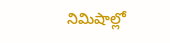నిమిషాల్లో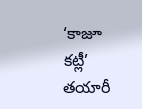‘కాజూ కట్లీ’ తయారీ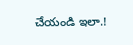చేయండి ఇలా.!